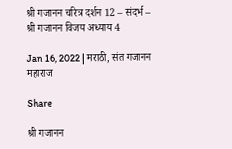श्री गजानन चरित्र दर्शन 12 – संदर्भ – श्री गजानन विजय अध्याय 4

Jan 16, 2022 | मराठी, संत गजानन महाराज

Share

श्री गजानन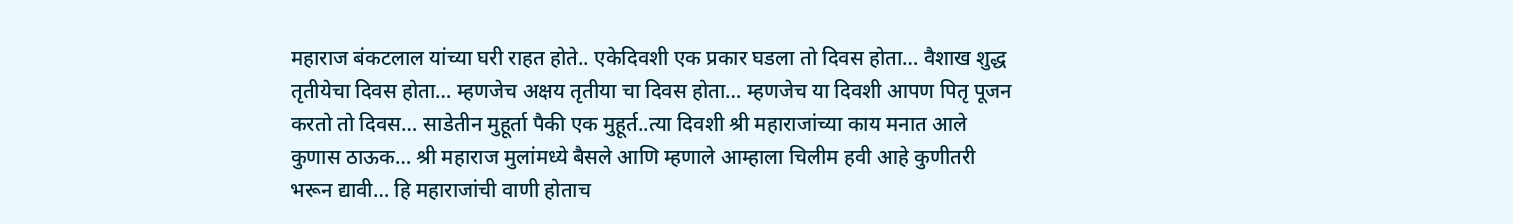महाराज बंकटलाल यांच्या घरी राहत होते.. एकेदिवशी एक प्रकार घडला तो दिवस होता… वैशाख शुद्ध तृतीयेचा दिवस होता… म्हणजेच अक्षय तृतीया चा दिवस होता… म्हणजेच या दिवशी आपण पितृ पूजन करतो तो दिवस… साडेतीन मुहूर्ता पैकी एक मुहूर्त..त्या दिवशी श्री महाराजांच्या काय मनात आले कुणास ठाऊक… श्री महाराज मुलांमध्ये बैसले आणि म्हणाले आम्हाला चिलीम हवी आहे कुणीतरी भरून द्यावी… हि महाराजांची वाणी होताच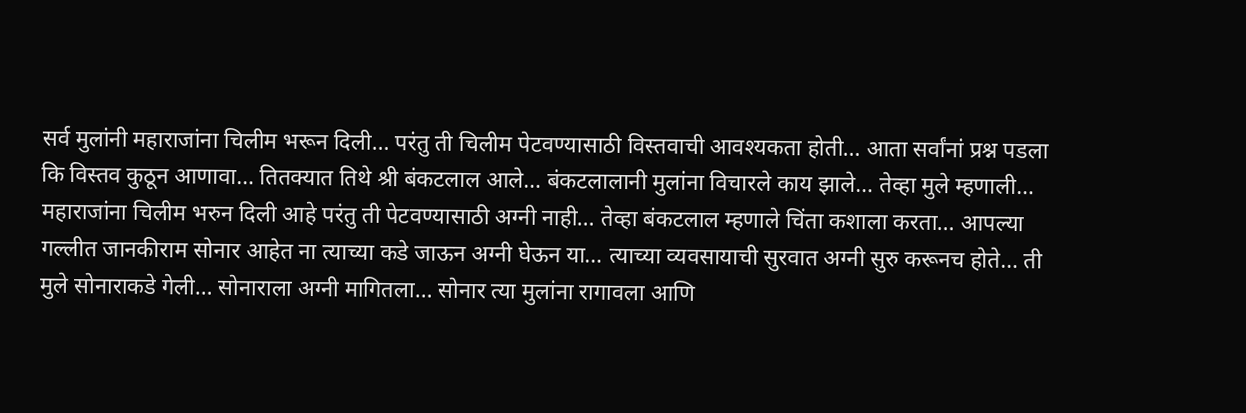सर्व मुलांनी महाराजांना चिलीम भरून दिली… परंतु ती चिलीम पेटवण्यासाठी विस्तवाची आवश्यकता होती… आता सर्वांनां प्रश्न पडला कि विस्तव कुठून आणावा… तितक्यात तिथे श्री बंकटलाल आले… बंकटलालानी मुलांना विचारले काय झाले… तेव्हा मुले म्हणाली… महाराजांना चिलीम भरुन दिली आहे परंतु ती पेटवण्यासाठी अग्नी नाही… तेव्हा बंकटलाल म्हणाले चिंता कशाला करता… आपल्या गल्लीत जानकीराम सोनार आहेत ना त्याच्या कडे जाऊन अग्नी घेऊन या… त्याच्या व्यवसायाची सुरवात अग्नी सुरु करूनच होते… ती मुले सोनाराकडे गेली… सोनाराला अग्नी मागितला… सोनार त्या मुलांना रागावला आणि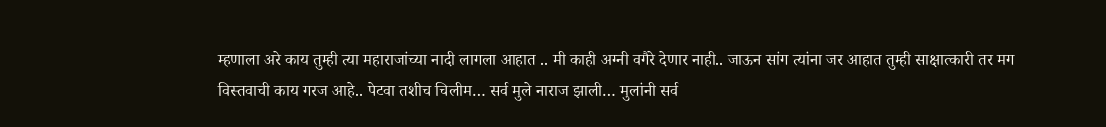म्हणाला अरे काय तुम्ही त्या महाराजांच्या नादी लागला आहात .. मी काही अग्नी वगैरे देणार नाही.. जाऊन सांग त्यांना जर आहात तुम्ही साक्षात्कारी तर मग विस्तवाची काय गरज आहे.. पेटवा तशीच चिलीम… सर्व मुले नाराज झाली… मुलांनी सर्व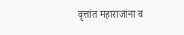वृत्तांत महाराजांना व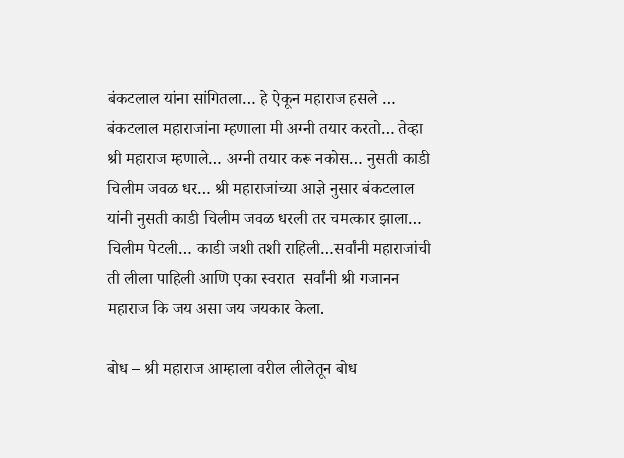बंकटलाल यांना सांगितला… हे ऐकून महाराज हसले … बंकटलाल महाराजांना म्हणाला मी अग्नी तयार करतो… तेव्हा श्री महाराज म्हणाले… अग्नी तयार करू नकोस… नुसती काडी चिलीम जवळ धर… श्री महाराजांच्या आज्ञे नुसार बंकटलाल यांनी नुसती काडी चिलीम जवळ धरली तर चमत्कार झाला… चिलीम पेटली… काडी जशी तशी राहिली…सर्वांनी महाराजांची ती लीला पाहिली आणि एका स्वरात  सर्वांनी श्री गजानन महाराज कि जय असा जय जयकार केला.

बोध – श्री महाराज आम्हाला वरील लीलेतून बोध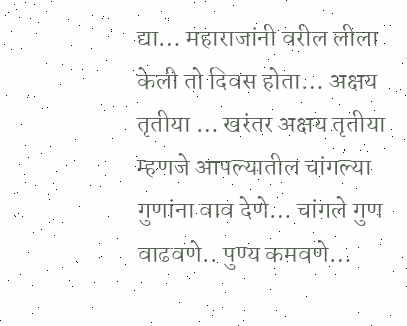द्या… महाराजांनी वरील लीला केली तो दिवस होता… अक्षय तृतीया … खरंतर अक्षय तृतीया म्हणजे आपल्यातील चांगल्या गुणांना वाव देणे… चांगले गुण वाढवणे.. पुण्य कमवणे…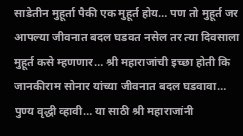साडेतीन मुहूर्ता पैकी एक मुहूर्त होय… पण तो मुहूर्त जर आपल्या जीवनात बदल घडवत नसेल तर त्या दिवसाला मुहूर्त कसे म्हणणार… श्री महाराजांची इच्छा होती कि जानकीराम सोनार यांच्या जीवनात बदल घडवावा… पुण्य वृद्धी व्हावी… या साठी श्री महाराजांनी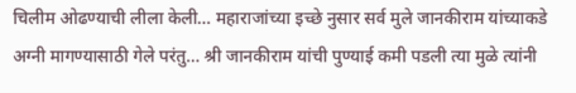चिलीम ओढण्याची लीला केली… महाराजांच्या इच्छे नुसार सर्व मुले जानकीराम यांच्याकडे अग्नी मागण्यासाठी गेले परंतु… श्री जानकीराम यांची पुण्याई कमी पडली त्या मुळे त्यांनी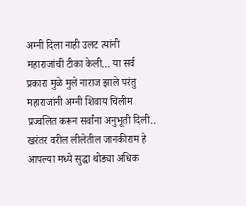अग्नी दिला नाही उलट त्यांनी महाराजांची टीका केली… या सर्व प्रकारा मुळे मुले नाराज झाले परंतु महाराजांनी अग्नी शिवाय चिलीम प्रज्वलित करून सर्वांना अनुभूती दिली.. खरंतर वरील लीलेतील जानकीराम हे आपल्या मध्ये सुद्धा थोड्या अधिक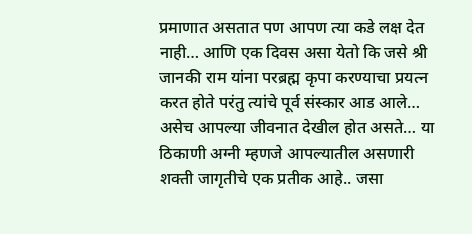प्रमाणात असतात पण आपण त्या कडे लक्ष देत नाही… आणि एक दिवस असा येतो कि जसे श्री जानकी राम यांना परब्रह्म कृपा करण्याचा प्रयत्न करत होते परंतु त्यांचे पूर्व संस्कार आड आले… असेच आपल्या जीवनात देखील होत असते… या ठिकाणी अग्नी म्हणजे आपल्यातील असणारी शक्ती जागृतीचे एक प्रतीक आहे.. जसा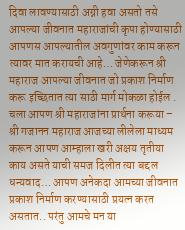दिवा लावण्यासाठी अग्नी हवा असतो तसे आपल्या जीवनात महाराजांची कृपा होण्यासाठी आपणस आपल्यातील अवगुणांवर काम करून त्यावर मात करायची आहे… जेणेकरून श्री महाराज आपल्या जीवनात जो प्रकाश निर्माण करू इच्छितात त्या साठी मार्ग मोकळा होईल . चला आपण श्री महाराजांना प्रार्थना करूया – श्री गजानन महाराज आजच्या लीलेला माध्यम करून आपण आम्हाला खरी अक्षय तृतीया काय असते याची समज दिलीत त्या बद्दल धन्यवाद… आपण अनेकदा आमच्या जीवनात प्रकाश निर्माण करण्यासाठी प्रयत्न करत असतात.. परंतु आमचे मन या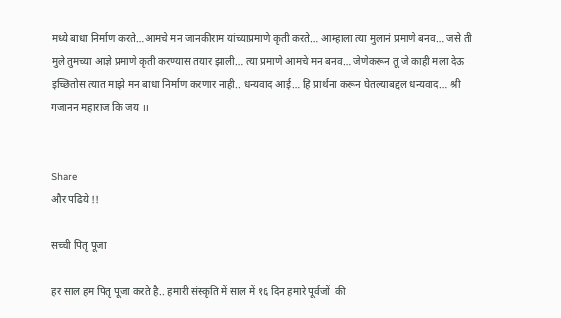मध्ये बाधा निर्माण करते…आमचे मन जानकीराम यांच्याप्रमाणे कृती करते… आम्हाला त्या मुलानं प्रमाणे बनव… जसे ती मुले तुमच्या आज्ञे प्रमाणे कृती करण्यास तयार झाली… त्या प्रमाणे आमचे मन बनव… जेणेकरून तू जे काही मला देऊ इच्छितोस त्यात माझे मन बाधा निर्माण करणार नाही.. धन्यवाद आई… हि प्रार्थना करून घेतल्याबद्दल धन्यवाद… श्री गजानन महाराज कि जय ।।


Share
और पढिये !!

सच्ची पितृ पूजा

हर साल हम पितृ पूजा करते है.. हमारी संस्कृति में साल में १६ दिन हमारे पूर्वजों  की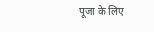पूजा के लिए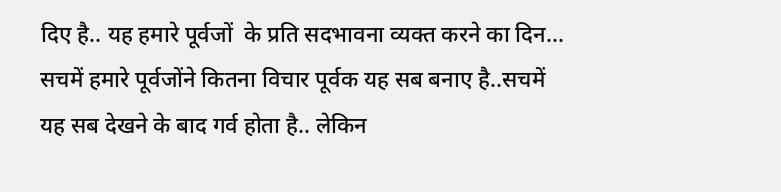दिए है.. यह हमारे पूर्वजों  के प्रति सदभावना व्यक्त करने का दिन... सचमें हमारे पूर्वजोंने कितना विचार पूर्वक यह सब बनाए है..सचमें यह सब देखने के बाद गर्व होता है.. लेकिन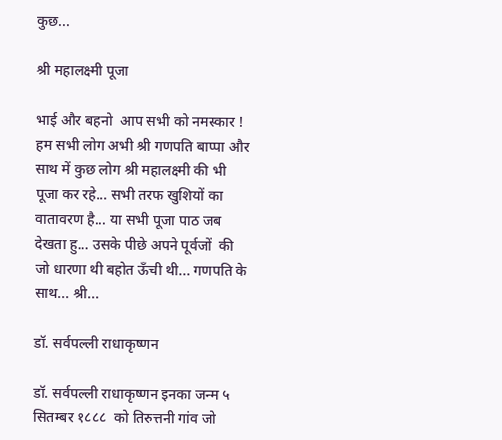कुछ...

श्री महालक्ष्मी पूजा

भाई और बहनो  आप सभी को नमस्कार ! हम सभी लोग अभी श्री गणपति बाप्पा और  साथ में कुछ लोग श्री महालक्ष्मी की भी पूजा कर रहे... सभी तरफ खुशियों का वातावरण है... या सभी पूजा पाठ जब देखता हु... उसके पीछे अपने पूर्वजों  की जो धारणा थी बहोत ऊँची थी... गणपति के साथ... श्री...

डॉ. सर्वपल्ली राधाकृष्णन

डॉ. सर्वपल्ली राधाकृष्णन इनका जन्म ५ सितम्बर १८८८  को तिरुत्तनी गांव जो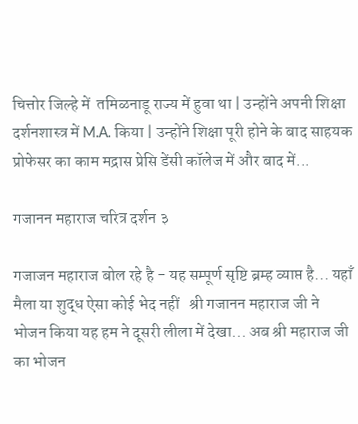चित्तोर जिल्हे में  तमिळनाडू राज्य में हुवा था | उन्होंने अपनी शिक्षा दर्शनशास्त्र में M.A. किया | उन्होंने शिक्षा पूरी होने के बाद साहयक प्रोफेसर का काम मद्रास प्रेसि डेंसी कॉलेज में और बाद में...

गजानन महाराज चरित्र दर्शन ३

गजाजन महाराज बोल रहे है - यह सम्पूर्ण सृष्टि ब्रम्ह व्याप्त है... यहाँ मैला या शुद्ध ऐसा कोई भेद नहीं   श्री गजानन महाराज जी ने भोजन किया यह हम ने दूसरी लीला में देखा... अब श्री महाराज जी का भोजन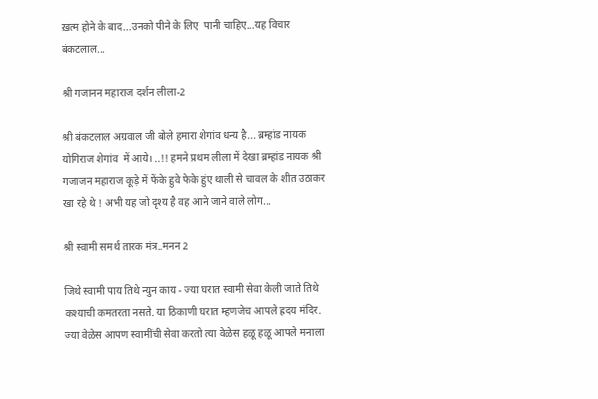ख़त्म होने के बाद...उनको पीने के लिए  पानी चाहिए...यह विचार बंकटलाल...

श्री गजानन महाराज दर्शन लीला-2

श्री बंकटलाल अग्रवाल जी बोले हमारा शेगांव धन्य है... ब्रम्हांड नायक योगिराज शेगांव  में आये। ..!! हमने प्रथम लीला में देखा ब्रम्हांड नायक श्री गजाजन महाराज कूड़े में फेंके हुवे फेके हुंए थाली से चावल के शीत उठाकर खा रहे थे ! अभी यह जो दृश्य है वह आने जाने वाले लोग...

श्री स्वामी समर्थ तारक मंत्र..मनन 2

जिथे स्वामी पाय तिथे न्युन काय - ज्या घरात स्वामी सेवा केली जाते तिथे कश्याची कमतरता नसते. या ठिकाणी घरात म्हणजेच आपले ह्रदय मंदिर. ज्या वेळेस आपण स्वामींची सेवा करतो त्या वेळेस हळू हळू आपले मनाला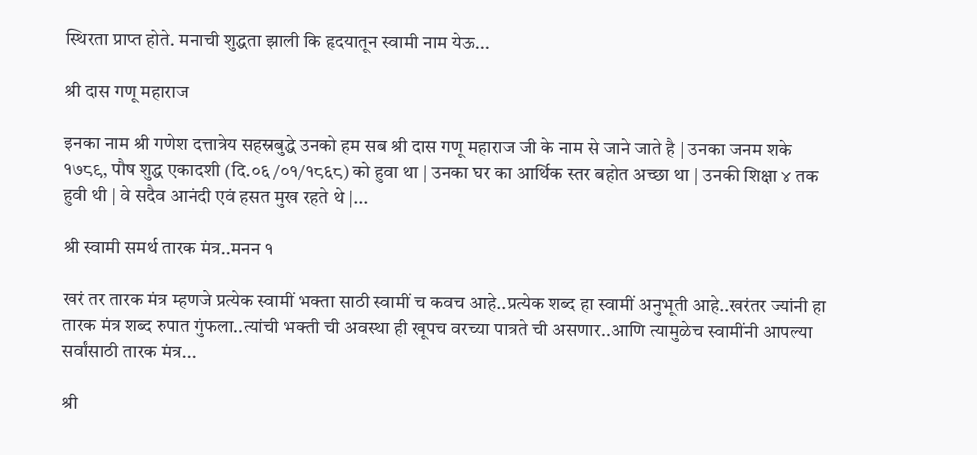स्थिरता प्राप्त होते. मनाची शुद्धता झाली कि हृदयातून स्वामी नाम येऊ...

श्री दास गणू महाराज

इनका नाम श्री गणेश दत्तात्रेय सहस्रबुद्धे उनको हम सब श्री दास गणू महाराज जी के नाम से जाने जाते है | उनका जनम शके १७८९, पौष शुद्ध एकादशी (दि.०६ /०१/१८६८) को हुवा था | उनका घर का आर्थिक स्तर बहोत अच्छा था | उनकी शिक्षा ४ तक हुवी थी | वे सदैव आनंदी एवं हसत मुख रहते थे |...

श्री स्वामी समर्थ तारक मंत्र..मनन १

खरं तर तारक मंत्र म्हणजे प्रत्येक स्वामीं भक्ता साठी स्वामीं च कवच आहे..प्रत्येक शब्द हा स्वामीं अनुभूती आहे..खरंतर ज्यांनी हा तारक मंत्र शब्द रुपात गुंफला..त्यांची भक्ती ची अवस्था ही खूपच वरच्या पात्रते ची असणार..आणि त्यामुळेच स्वामींनी आपल्या सर्वांसाठी तारक मंत्र...

श्री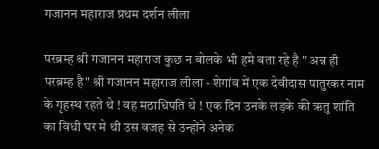गजानन महाराज प्रथम दर्शन लीला

परब्रम्ह श्री गजानन महाराज कुछ न बोलके भी हमे बता रहे है " अन्न ही परब्रम्ह है" श्री गजानन महाराज लीला - शेगांव में एक देवीदास पातुरकर नाम के गृहस्थ रहते थे ! वह मठाधिपति थे ! एक दिन उनके लड़के की ऋतु शांति का विधी घर मे थी उस वजह से उन्होंने अनेक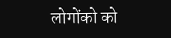लोगोंको को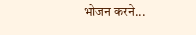भोजन करने...